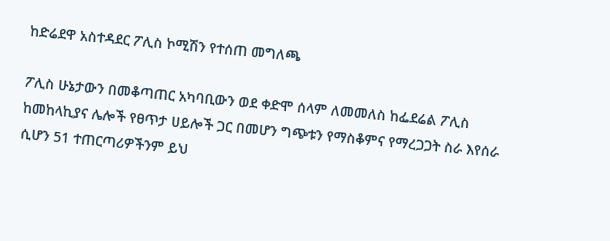ከድሬደዋ አስተዳደር ፖሊስ ኮሚሽን የተሰጠ መግለጫ

ፖሊስ ሁኔታውን በመቆጣጠር አካባቢውን ወደ ቀድሞ ሰላም ለመመለስ ከፌደሬል ፖሊስ ከመከላኪያና ሌሎች የፀጥታ ሀይሎች ጋር በመሆን ግጭቱን የማስቆምና የማረጋጋት ስራ እየሰራ ሲሆን 51 ተጠርጣሪዎችንም ይህ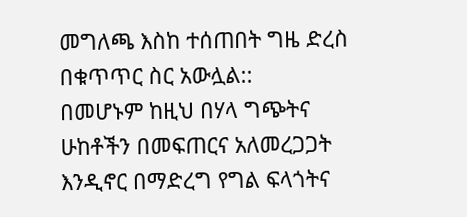መግለጫ እስከ ተሰጠበት ግዜ ድረስ በቁጥጥር ስር አውሏል::
በመሆኑም ከዚህ በሃላ ግጭትና ሁከቶችን በመፍጠርና አለመረጋጋት እንዲኖር በማድረግ የግል ፍላጎትና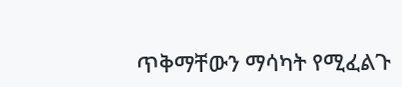ጥቅማቸውን ማሳካት የሚፈልጉ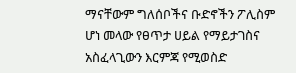ማናቸውም ግለሰቦችና ቡድኖችን ፖሊስም ሆነ መላው የፀጥታ ሀይል የማይታገስና አስፈላጊውን እርምጃ የሚወስድ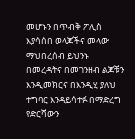መሆኑን በጥብቅ ፖሊስ እያሳሰበ ወላጆችና መላው ማህበረሰብ ይህንኑ በመረዳትና በመገንዘብ ልጆቹን እንዲመክርና በእንዲሂ ያለህ ተግባር እንዳይሳተፉ በማድረግ የድርሻውን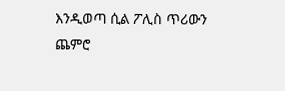እንዲወጣ ሲል ፖሊስ ጥሪውን ጨምሮ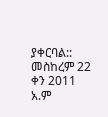ያቀርባል::
መስከረም 22 ቀን 2011 አ.ም